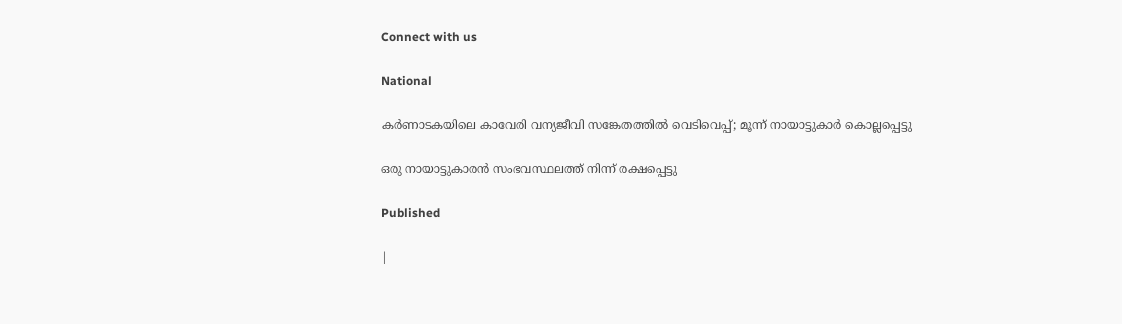Connect with us

National

കർണാടകയിലെ കാവേരി വന്യജീവി സങ്കേതത്തിൽ വെടിവെപ്പ്; മൂന്ന് നായാട്ടുകാർ കൊല്ലപ്പെട്ടു

ഒരു നായാട്ടുകാരൻ സംഭവസ്ഥലത്ത് നിന്ന് രക്ഷപ്പെട്ടു

Published

|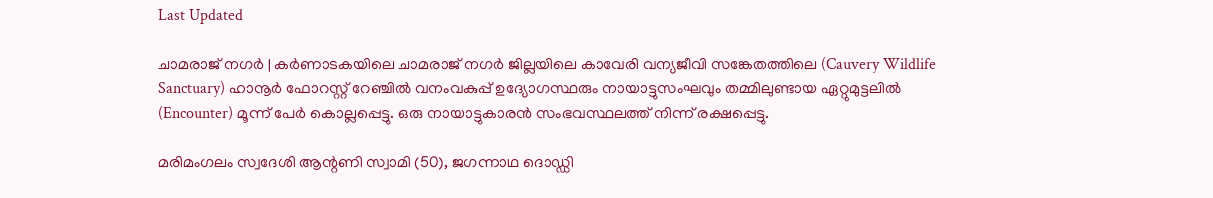Last Updated

ചാമരാജ് നഗർ | കർണാടകയിലെ ചാമരാജ് നഗർ ജില്ലയിലെ കാവേരി വന്യജീവി സങ്കേതത്തിലെ (Cauvery Wildlife Sanctuary) ഹാനൂർ ഫോറസ്റ്റ് റേഞ്ചിൽ വനംവകുപ്പ് ഉദ്യോഗസ്ഥരും നായാട്ടുസംഘവും തമ്മിലുണ്ടായ ഏറ്റുമുട്ടലിൽ (Encounter) മൂന്ന് പേർ കൊല്ലപ്പെട്ടു. ഒരു നായാട്ടുകാരൻ സംഭവസ്ഥലത്ത് നിന്ന് രക്ഷപ്പെട്ടു.

മരിമംഗലം സ്വദേശി ആന്റണി സ്വാമി (50), ജഗന്നാഥ ദൊഡ്ഡി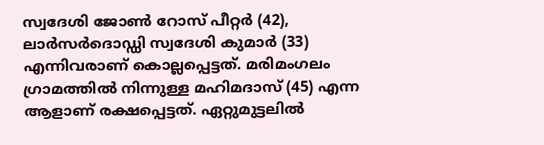സ്വദേശി ജോൺ റോസ് പീറ്റർ (42), ലാർസർദൊഡ്ഡി സ്വദേശി കുമാർ (33) എന്നിവരാണ് കൊല്ലപ്പെട്ടത്. മരിമംഗലം ഗ്രാമത്തിൽ നിന്നുള്ള മഹിമദാസ് (45) എന്ന ആളാണ് രക്ഷപ്പെട്ടത്. ഏറ്റുമുട്ടലിൽ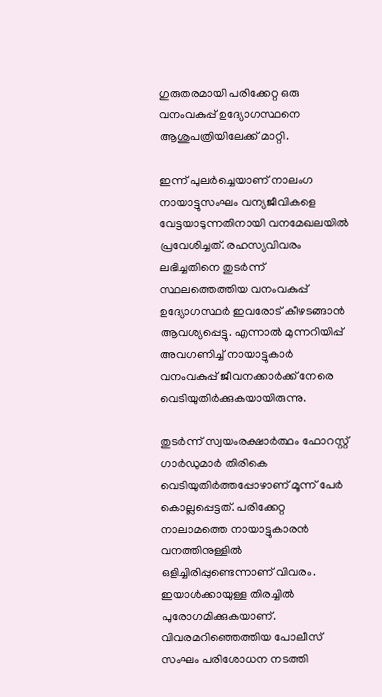ഗുരുതരമായി പരിക്കേറ്റ ഒരു വനംവകുപ്പ് ഉദ്യോഗസ്ഥനെ ആശുപത്രിയിലേക്ക് മാറ്റി.

ഇന്ന് പുലർച്ചെയാണ് നാലംഗ നായാട്ടുസംഘം വന്യജീവികളെ വേട്ടയാടുന്നതിനായി വനമേഖലയിൽ പ്രവേശിച്ചത്. രഹസ്യവിവരം ലഭിച്ചതിനെ തുടർന്ന് സ്ഥലത്തെത്തിയ വനംവകുപ്പ് ഉദ്യോഗസ്ഥർ ഇവരോട് കീഴടങ്ങാൻ ആവശ്യപ്പെട്ടു. എന്നാൽ മുന്നറിയിപ്പ് അവഗണിച്ച് നായാട്ടുകാർ വനംവകുപ്പ് ജീവനക്കാർക്ക് നേരെ വെടിയുതിർക്കുകയായിരുന്നു.

തുടർന്ന് സ്വയംരക്ഷാർത്ഥം ഫോറസ്റ്റ് ഗാർഡുമാർ തിരികെ വെടിയുതിർത്തപ്പോഴാണ് മൂന്ന് പേർ കൊല്ലപ്പെട്ടത്. പരിക്കേറ്റ നാലാമത്തെ നായാട്ടുകാരൻ വനത്തിനുള്ളിൽ ഒളിച്ചിരിപ്പുണ്ടെന്നാണ് വിവരം. ഇയാൾക്കായുള്ള തിരച്ചിൽ പുരോഗമിക്കുകയാണ്. വിവരമറിഞ്ഞെത്തിയ പോലീസ് സംഘം പരിശോധന നടത്തി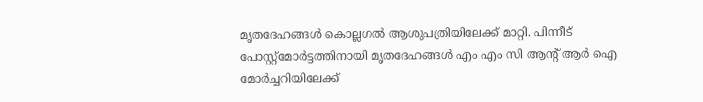മൃതദേഹങ്ങൾ കൊല്ലഗൽ ആശുപത്രിയിലേക്ക് മാറ്റി. പിന്നീട് പോസ്റ്റ്‌മോർട്ടത്തിനായി മൃതദേഹങ്ങൾ എം എം സി ആന്റ് ആർ ഐ മോർച്ചറിയിലേക്ക്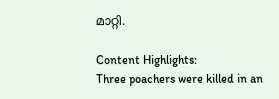മാറ്റി.

Content Highlights:
Three poachers were killed in an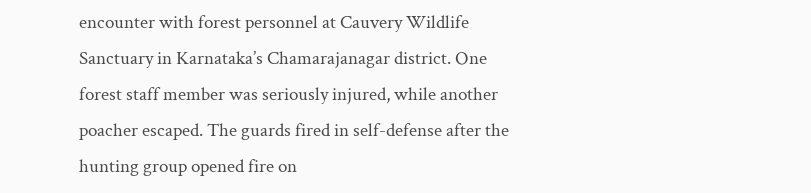encounter with forest personnel at Cauvery Wildlife Sanctuary in Karnataka’s Chamarajanagar district. One forest staff member was seriously injured, while another poacher escaped. The guards fired in self-defense after the hunting group opened fire on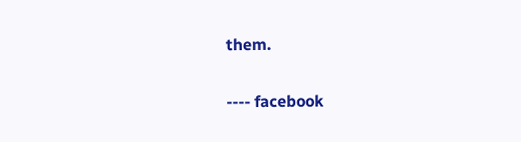them.

---- facebook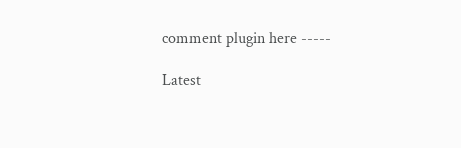comment plugin here -----

Latest